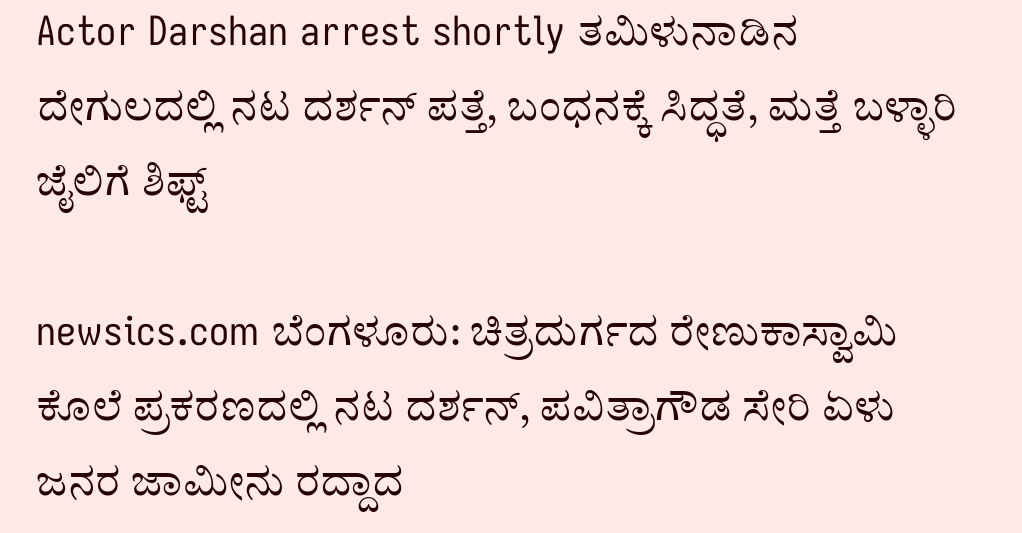Actor Darshan arrest shortly ತಮಿಳುನಾಡಿನ ದೇಗುಲದಲ್ಲಿ ನಟ ದರ್ಶನ್ ಪತ್ತೆ, ಬಂಧನಕ್ಕೆ ಸಿದ್ಧತೆ, ಮತ್ತೆ ಬಳ್ಳಾರಿ ಜೈಲಿಗೆ ಶಿಫ್ಟ್

newsics.com ಬೆಂಗಳೂರು: ಚಿತ್ರದುರ್ಗದ ರೇಣುಕಾಸ್ವಾಮಿ ಕೊಲೆ ಪ್ರಕರಣದಲ್ಲಿ ನಟ ದರ್ಶನ್, ಪವಿತ್ರಾಗೌಡ ಸೇರಿ ಏಳು ಜನರ ಜಾಮೀನು ರದ್ದಾದ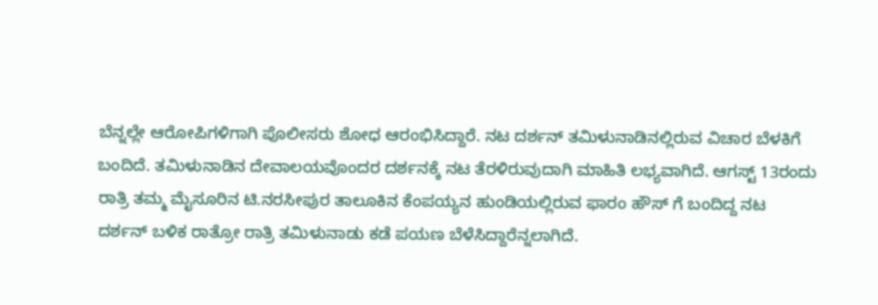ಬೆನ್ನಲ್ಲೇ ಆರೋಪಿಗಳಿಗಾಗಿ ಪೊಲೀಸರು ಶೋಧ ಆರಂಭಿಸಿದ್ದಾರೆ. ನಟ ದರ್ಶನ್‌ ತಮಿಳುನಾಡಿನಲ್ಲಿರುವ ವಿಚಾರ ಬೆಳಕಿಗೆ ಬಂದಿದೆ. ತಮಿಳುನಾಡಿನ ದೇವಾಲಯವೊಂದರ ದರ್ಶನಕ್ಕೆ ನಟ ತೆರಳಿರುವುದಾಗಿ ಮಾಹಿತಿ ಲಭ್ಯವಾಗಿದೆ. ಆಗಸ್ಟ್ 13ರಂದು ರಾತ್ರಿ ತಮ್ಮ ಮೈಸೂರಿನ ಟಿ.ನರಸೀಪುರ ತಾಲೂಕಿನ ಕೆಂಪಯ್ಯನ ಹುಂಡಿಯಲ್ಲಿರುವ ಫಾರಂ ಹೌಸ್‌ ಗೆ ಬಂದಿದ್ದ ನಟ ದರ್ಶನ್ ಬಳಿಕ ರಾತ್ರೋ ರಾತ್ರಿ ತಮಿಳುನಾಡು ಕಡೆ ಪಯಣ ಬೆಳೆಸಿದ್ದಾರೆನ್ನಲಾಗಿದೆ.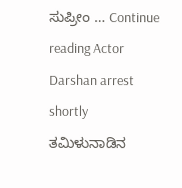ಸುಪ್ರೀಂ … Continue reading Actor Darshan arrest shortly ತಮಿಳುನಾಡಿನ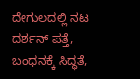ದೇಗುಲದಲ್ಲಿ ನಟ ದರ್ಶನ್ ಪತ್ತೆ, ಬಂಧನಕ್ಕೆ ಸಿದ್ಧತೆ,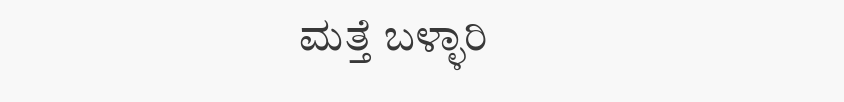ಮತ್ತೆ ಬಳ್ಳಾರಿ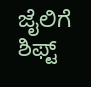ಜೈಲಿಗೆ ಶಿಫ್ಟ್